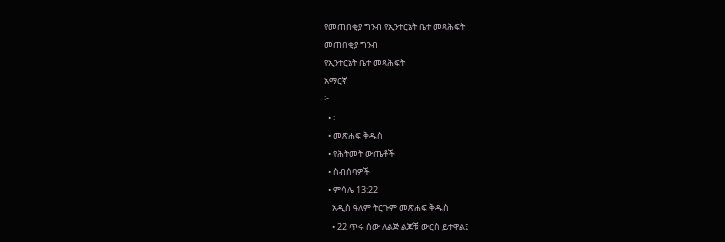የመጠበቂያ ግንብ የኢንተርኔት ቤተ መጻሕፍት
መጠበቂያ ግንብ
የኢንተርኔት ቤተ መጻሕፍት
አማርኛ
፦
  • ፡
  • መጽሐፍ ቅዱስ
  • የሕትመት ውጤቶች
  • ስብሰባዎች
  • ምሳሌ 13:22
    አዲስ ዓለም ትርጉም መጽሐፍ ቅዱስ
    • 22 ጥሩ ሰው ለልጅ ልጆቹ ውርስ ይተዋል፤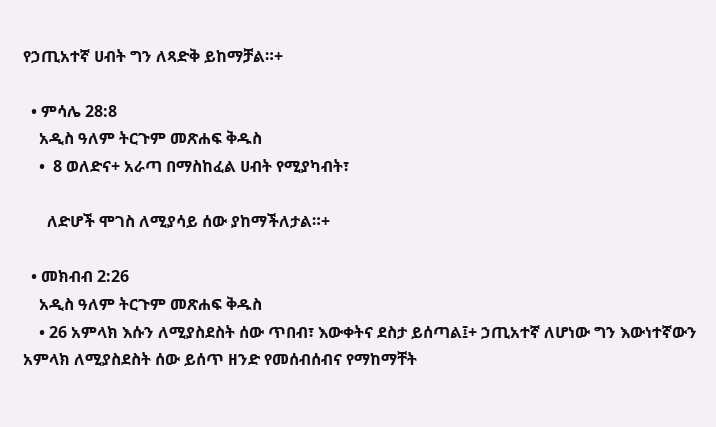የኃጢአተኛ ሀብት ግን ለጻድቅ ይከማቻል።+

  • ምሳሌ 28:8
    አዲስ ዓለም ትርጉም መጽሐፍ ቅዱስ
    •  8 ወለድና+ አራጣ በማስከፈል ሀብት የሚያካብት፣

      ለድሆች ሞገስ ለሚያሳይ ሰው ያከማችለታል።+

  • መክብብ 2:26
    አዲስ ዓለም ትርጉም መጽሐፍ ቅዱስ
    • 26 አምላክ እሱን ለሚያስደስት ሰው ጥበብ፣ እውቀትና ደስታ ይሰጣል፤+ ኃጢአተኛ ለሆነው ግን እውነተኛውን አምላክ ለሚያስደስት ሰው ይሰጥ ዘንድ የመሰብሰብና የማከማቸት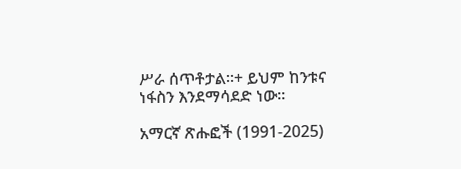ሥራ ሰጥቶታል።+ ይህም ከንቱና ነፋስን እንደማሳደድ ነው።

አማርኛ ጽሑፎች (1991-2025)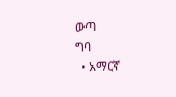ውጣ
ግባ
  • አማርኛ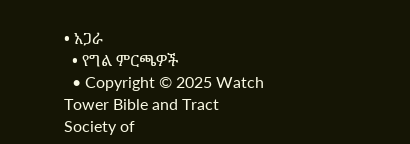• አጋራ
  • የግል ምርጫዎች
  • Copyright © 2025 Watch Tower Bible and Tract Society of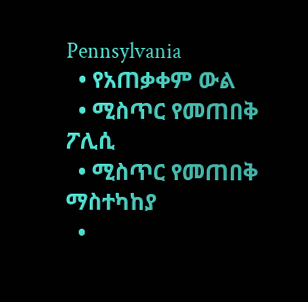Pennsylvania
  • የአጠቃቀም ውል
  • ሚስጥር የመጠበቅ ፖሊሲ
  • ሚስጥር የመጠበቅ ማስተካከያ
  •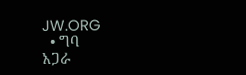JW.ORG
  • ግባ
አጋራ